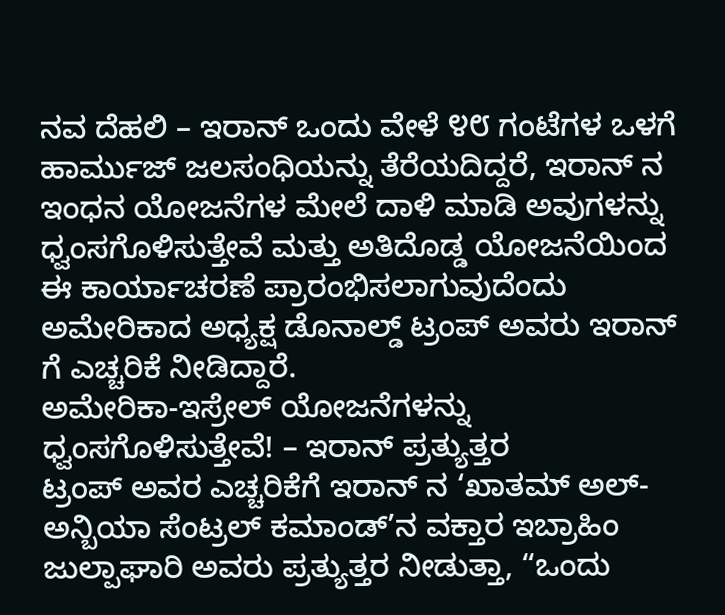ನವ ದೆಹಲಿ – ಇರಾನ್ ಒಂದು ವೇಳೆ ೪೮ ಗಂಟೆಗಳ ಒಳಗೆ ಹಾರ್ಮುಜ್ ಜಲಸಂಧಿಯನ್ನು ತೆರೆಯದಿದ್ದರೆ, ಇರಾನ್ ನ ಇಂಧನ ಯೋಜನೆಗಳ ಮೇಲೆ ದಾಳಿ ಮಾಡಿ ಅವುಗಳನ್ನು ಧ್ವಂಸಗೊಳಿಸುತ್ತೇವೆ ಮತ್ತು ಅತಿದೊಡ್ಡ ಯೋಜನೆಯಿಂದ ಈ ಕಾರ್ಯಾಚರಣೆ ಪ್ರಾರಂಭಿಸಲಾಗುವುದೆಂದು ಅಮೇರಿಕಾದ ಅಧ್ಯಕ್ಷ ಡೊನಾಲ್ಡ್ ಟ್ರಂಪ್ ಅವರು ಇರಾನ್ ಗೆ ಎಚ್ಚರಿಕೆ ನೀಡಿದ್ದಾರೆ.
ಅಮೇರಿಕಾ-ಇಸ್ರೇಲ್ ಯೋಜನೆಗಳನ್ನು ಧ್ವಂಸಗೊಳಿಸುತ್ತೇವೆ! – ಇರಾನ್ ಪ್ರತ್ಯುತ್ತರ
ಟ್ರಂಪ್ ಅವರ ಎಚ್ಚರಿಕೆಗೆ ಇರಾನ್ ನ ‘ಖಾತಮ್ ಅಲ್-ಅನ್ಬಿಯಾ ಸೆಂಟ್ರಲ್ ಕಮಾಂಡ್’ನ ವಕ್ತಾರ ಇಬ್ರಾಹಿಂ ಜುಲ್ಪಾಘಾರಿ ಅವರು ಪ್ರತ್ಯುತ್ತರ ನೀಡುತ್ತಾ, “ಒಂದು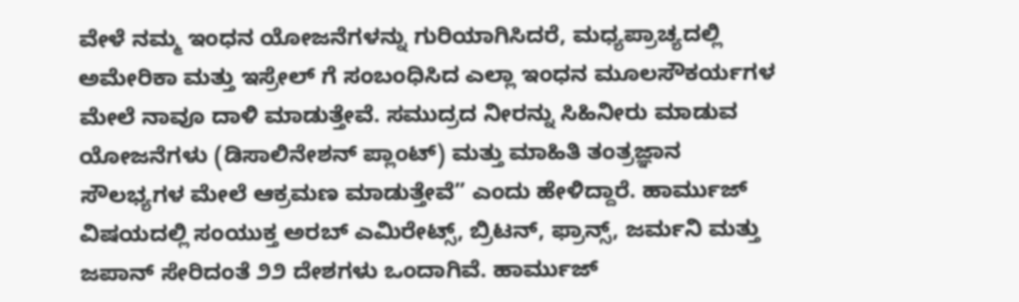ವೇಳೆ ನಮ್ಮ ಇಂಧನ ಯೋಜನೆಗಳನ್ನು ಗುರಿಯಾಗಿಸಿದರೆ, ಮಧ್ಯಪ್ರಾಚ್ಯದಲ್ಲಿ ಅಮೇರಿಕಾ ಮತ್ತು ಇಸ್ರೇಲ್ ಗೆ ಸಂಬಂಧಿಸಿದ ಎಲ್ಲಾ ಇಂಧನ ಮೂಲಸೌಕರ್ಯಗಳ ಮೇಲೆ ನಾವೂ ದಾಳಿ ಮಾಡುತ್ತೇವೆ. ಸಮುದ್ರದ ನೀರನ್ನು ಸಿಹಿನೀರು ಮಾಡುವ ಯೋಜನೆಗಳು (ಡಿಸಾಲಿನೇಶನ್ ಪ್ಲಾಂಟ್) ಮತ್ತು ಮಾಹಿತಿ ತಂತ್ರಜ್ಞಾನ ಸೌಲಭ್ಯಗಳ ಮೇಲೆ ಆಕ್ರಮಣ ಮಾಡುತ್ತೇವೆ” ಎಂದು ಹೇಳಿದ್ದಾರೆ. ಹಾರ್ಮುಜ್ ವಿಷಯದಲ್ಲಿ ಸಂಯುಕ್ತ ಅರಬ್ ಎಮಿರೇಟ್ಸ್, ಬ್ರಿಟನ್, ಫ್ರಾನ್ಸ್, ಜರ್ಮನಿ ಮತ್ತು ಜಪಾನ್ ಸೇರಿದಂತೆ ೨೨ ದೇಶಗಳು ಒಂದಾಗಿವೆ. ಹಾರ್ಮುಜ್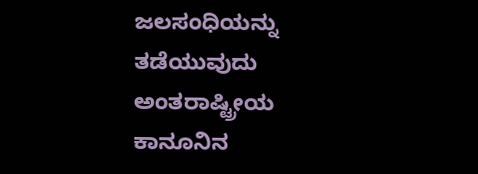ಜಲಸಂಧಿಯನ್ನು ತಡೆಯುವುದು ಅಂತರಾಷ್ಟ್ರೀಯ ಕಾನೂನಿನ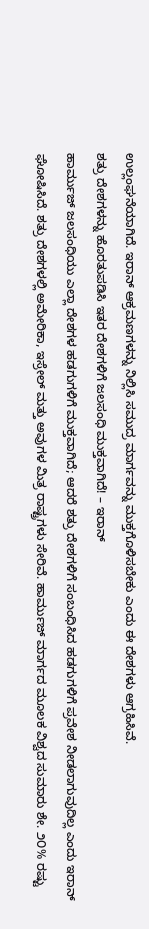ಉಲ್ಲಂಘನೆಯಾಗಿದೆ. ಇರಾನ್ ಆಕ್ರಮಣಗಳನ್ನು ನಿಲ್ಲಿಸಿ ಸಮುದ್ರ ಮಾರ್ಗವನ್ನು ಮುಕ್ತಗೊಳಿಸಬೇಕು ಎಂದು ಈ ದೇಶಗಳು ಆಗ್ರಹಿಸಿವೆ.
ಶತ್ರು ದೇಶಗಳನ್ನು ಹೊರತುಪಡಿಸಿ ಇತರ ದೇಶಗಳಿಗೆ ಜಲಸಂಧಿ ಮುಕ್ತವಾಗಿದೆ! – ಇರಾನ್
ಹಾರ್ಮುಜ್ ಜಲಸಂಧಿಯು ಎಲ್ಲಾ ದೇಶಗಳ ಹಡಗುಗಳಿಗೆ ಮುಕ್ತವಾಗಿದೆ; ಆದರೆ ಶತ್ರು ದೇಶಗಳಿಗೆ ಸಂಬಂಧಿಸಿದ ಹಡಗುಗಳಿಗೆ ಪ್ರವೇಶ ನೀಡಲಾಗುವುದಿಲ್ಲ ಎಂದು ಇರಾನ್ ಘೋಷಿಸಿದೆ. ಶತ್ರು ದೇಶಗಳಲ್ಲಿ ಅಮೇರಿಕಾ, ಇಸ್ರೇಲ್ ಮತ್ತು ಅವುಗಳ ಮಿತ್ರ ರಾಷ್ಟ್ರಗಳು ಸೇರಿವೆ. ಹಾರ್ಮುಜ್ ಮಾರ್ಗದ ಮೂಲಕ ವಿಶ್ವದ ಸುಮಾರು ಶೇ. ೨೦% ರಷ್ಟು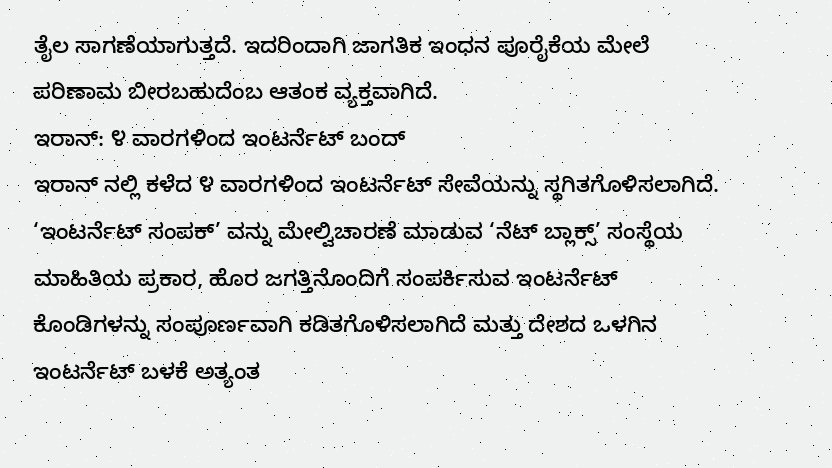ತೈಲ ಸಾಗಣೆಯಾಗುತ್ತದೆ. ಇದರಿಂದಾಗಿ ಜಾಗತಿಕ ಇಂಧನ ಪೂರೈಕೆಯ ಮೇಲೆ ಪರಿಣಾಮ ಬೀರಬಹುದೆಂಬ ಆತಂಕ ವ್ಯಕ್ತವಾಗಿದೆ.
ಇರಾನ್: ೪ ವಾರಗಳಿಂದ ಇಂಟರ್ನೆಟ್ ಬಂದ್
ಇರಾನ್ ನಲ್ಲಿ ಕಳೆದ ೪ ವಾರಗಳಿಂದ ಇಂಟರ್ನೆಟ್ ಸೇವೆಯನ್ನು ಸ್ಥಗಿತಗೊಳಿಸಲಾಗಿದೆ. ‘ಇಂಟರ್ನೆಟ್ ಸಂಪಕ್’ ವನ್ನು ಮೇಲ್ವಿಚಾರಣೆ ಮಾಡುವ ‘ನೆಟ್ ಬ್ಲಾಕ್ಸ್’ ಸಂಸ್ಥೆಯ ಮಾಹಿತಿಯ ಪ್ರಕಾರ, ಹೊರ ಜಗತ್ತಿನೊಂದಿಗೆ ಸಂಪರ್ಕಿಸುವ ಇಂಟರ್ನೆಟ್ ಕೊಂಡಿಗಳನ್ನು ಸಂಪೂರ್ಣವಾಗಿ ಕಡಿತಗೊಳಿಸಲಾಗಿದೆ ಮತ್ತು ದೇಶದ ಒಳಗಿನ ಇಂಟರ್ನೆಟ್ ಬಳಕೆ ಅತ್ಯಂತ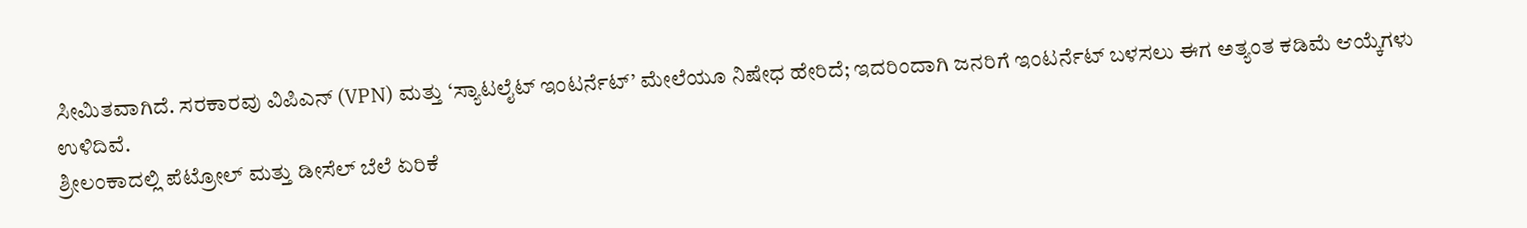ಸೀಮಿತವಾಗಿದೆ. ಸರಕಾರವು ವಿಪಿಎನ್ (VPN) ಮತ್ತು ‘ಸ್ಯಾಟಲೈಟ್ ಇಂಟರ್ನೆಟ್’ ಮೇಲೆಯೂ ನಿಷೇಧ ಹೇರಿದೆ; ಇದರಿಂದಾಗಿ ಜನರಿಗೆ ಇಂಟರ್ನೆಟ್ ಬಳಸಲು ಈಗ ಅತ್ಯಂತ ಕಡಿಮೆ ಆಯ್ಕೆಗಳು ಉಳಿದಿವೆ.
ಶ್ರೀಲಂಕಾದಲ್ಲಿ ಪೆಟ್ರೋಲ್ ಮತ್ತು ಡೀಸೆಲ್ ಬೆಲೆ ಏರಿಕೆ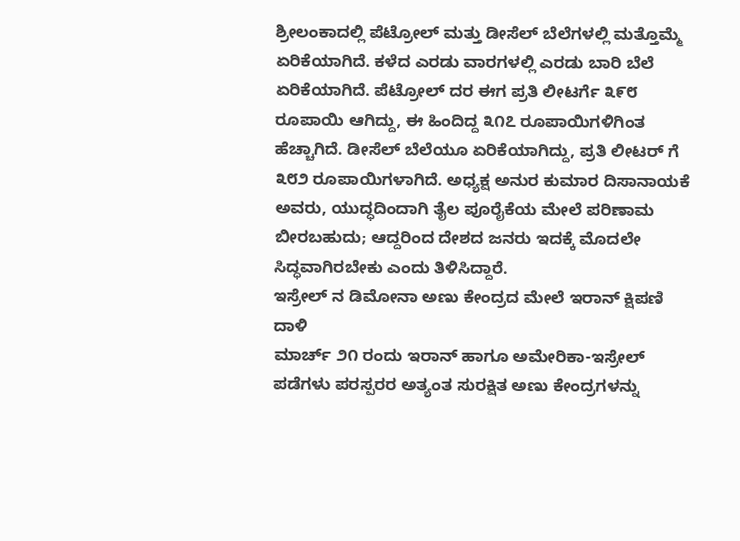ಶ್ರೀಲಂಕಾದಲ್ಲಿ ಪೆಟ್ರೋಲ್ ಮತ್ತು ಡೀಸೆಲ್ ಬೆಲೆಗಳಲ್ಲಿ ಮತ್ತೊಮ್ಮೆ ಏರಿಕೆಯಾಗಿದೆ. ಕಳೆದ ಎರಡು ವಾರಗಳಲ್ಲಿ ಎರಡು ಬಾರಿ ಬೆಲೆ ಏರಿಕೆಯಾಗಿದೆ. ಪೆಟ್ರೋಲ್ ದರ ಈಗ ಪ್ರತಿ ಲೀಟರ್ಗೆ ೩೯೮ ರೂಪಾಯಿ ಆಗಿದ್ದು, ಈ ಹಿಂದಿದ್ದ ೩೧೭ ರೂಪಾಯಿಗಳಿಗಿಂತ ಹೆಚ್ಚಾಗಿದೆ. ಡೀಸೆಲ್ ಬೆಲೆಯೂ ಏರಿಕೆಯಾಗಿದ್ದು, ಪ್ರತಿ ಲೀಟರ್ ಗೆ ೩೮೨ ರೂಪಾಯಿಗಳಾಗಿದೆ. ಅಧ್ಯಕ್ಷ ಅನುರ ಕುಮಾರ ದಿಸಾನಾಯಕೆ ಅವರು, ಯುದ್ಧದಿಂದಾಗಿ ತೈಲ ಪೂರೈಕೆಯ ಮೇಲೆ ಪರಿಣಾಮ ಬೀರಬಹುದು; ಆದ್ದರಿಂದ ದೇಶದ ಜನರು ಇದಕ್ಕೆ ಮೊದಲೇ ಸಿದ್ಧವಾಗಿರಬೇಕು ಎಂದು ತಿಳಿಸಿದ್ದಾರೆ.
ಇಸ್ರೇಲ್ ನ ಡಿಮೋನಾ ಅಣು ಕೇಂದ್ರದ ಮೇಲೆ ಇರಾನ್ ಕ್ಷಿಪಣಿ ದಾಳಿ
ಮಾರ್ಚ್ ೨೧ ರಂದು ಇರಾನ್ ಹಾಗೂ ಅಮೇರಿಕಾ-ಇಸ್ರೇಲ್ ಪಡೆಗಳು ಪರಸ್ಪರರ ಅತ್ಯಂತ ಸುರಕ್ಷಿತ ಅಣು ಕೇಂದ್ರಗಳನ್ನು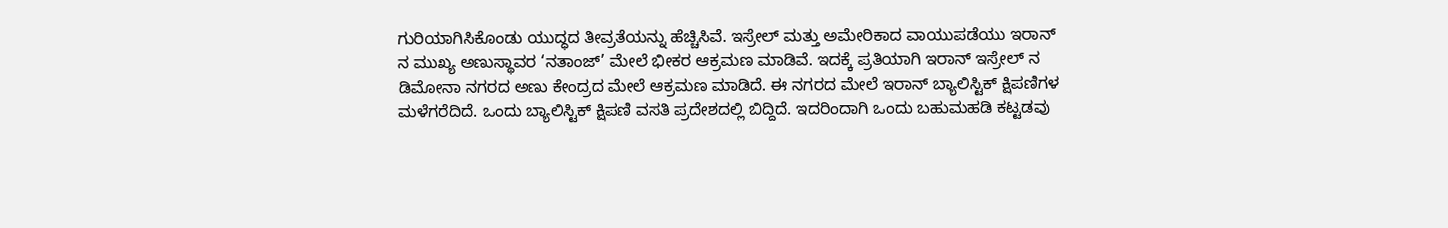ಗುರಿಯಾಗಿಸಿಕೊಂಡು ಯುದ್ಧದ ತೀವ್ರತೆಯನ್ನು ಹೆಚ್ಚಿಸಿವೆ. ಇಸ್ರೇಲ್ ಮತ್ತು ಅಮೇರಿಕಾದ ವಾಯುಪಡೆಯು ಇರಾನ್ ನ ಮುಖ್ಯ ಅಣುಸ್ಥಾವರ ‘ನತಾಂಜ್’ ಮೇಲೆ ಭೀಕರ ಆಕ್ರಮಣ ಮಾಡಿವೆ. ಇದಕ್ಕೆ ಪ್ರತಿಯಾಗಿ ಇರಾನ್ ಇಸ್ರೇಲ್ ನ ಡಿಮೋನಾ ನಗರದ ಅಣು ಕೇಂದ್ರದ ಮೇಲೆ ಆಕ್ರಮಣ ಮಾಡಿದೆ. ಈ ನಗರದ ಮೇಲೆ ಇರಾನ್ ಬ್ಯಾಲಿಸ್ಟಿಕ್ ಕ್ಷಿಪಣಿಗಳ ಮಳೆಗರೆದಿದೆ. ಒಂದು ಬ್ಯಾಲಿಸ್ಟಿಕ್ ಕ್ಷಿಪಣಿ ವಸತಿ ಪ್ರದೇಶದಲ್ಲಿ ಬಿದ್ದಿದೆ. ಇದರಿಂದಾಗಿ ಒಂದು ಬಹುಮಹಡಿ ಕಟ್ಟಡವು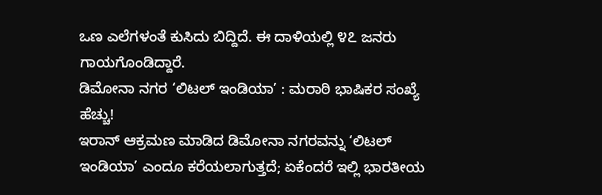ಒಣ ಎಲೆಗಳಂತೆ ಕುಸಿದು ಬಿದ್ದಿದೆ. ಈ ದಾಳಿಯಲ್ಲಿ ೪೭ ಜನರು ಗಾಯಗೊಂಡಿದ್ದಾರೆ.
ಡಿಮೋನಾ ನಗರ ‘ಲಿಟಲ್ ಇಂಡಿಯಾ’ : ಮರಾಠಿ ಭಾಷಿಕರ ಸಂಖ್ಯೆ ಹೆಚ್ಚು!
ಇರಾನ್ ಆಕ್ರಮಣ ಮಾಡಿದ ಡಿಮೋನಾ ನಗರವನ್ನು ‘ಲಿಟಲ್ ಇಂಡಿಯಾ’ ಎಂದೂ ಕರೆಯಲಾಗುತ್ತದೆ; ಏಕೆಂದರೆ ಇಲ್ಲಿ ಭಾರತೀಯ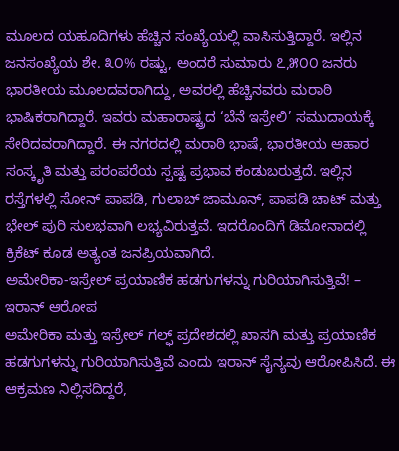ಮೂಲದ ಯಹೂದಿಗಳು ಹೆಚ್ಚಿನ ಸಂಖ್ಯೆಯಲ್ಲಿ ವಾಸಿಸುತ್ತಿದ್ದಾರೆ. ಇಲ್ಲಿನ ಜನಸಂಖ್ಯೆಯ ಶೇ. ೩೦% ರಷ್ಟು, ಅಂದರೆ ಸುಮಾರು ೭,೫೦೦ ಜನರು ಭಾರತೀಯ ಮೂಲದವರಾಗಿದ್ದು, ಅವರಲ್ಲಿ ಹೆಚ್ಚಿನವರು ಮರಾಠಿ ಭಾಷಿಕರಾಗಿದ್ದಾರೆ. ಇವರು ಮಹಾರಾಷ್ಟ್ರದ ‘ಬೆನೆ ಇಸ್ರೇಲಿ’ ಸಮುದಾಯಕ್ಕೆ ಸೇರಿದವರಾಗಿದ್ದಾರೆ. ಈ ನಗರದಲ್ಲಿ ಮರಾಠಿ ಭಾಷೆ, ಭಾರತೀಯ ಆಹಾರ ಸಂಸ್ಕೃತಿ ಮತ್ತು ಪರಂಪರೆಯ ಸ್ಪಷ್ಟ ಪ್ರಭಾವ ಕಂಡುಬರುತ್ತದೆ. ಇಲ್ಲಿನ ರಸ್ತೆಗಳಲ್ಲಿ ಸೋನ್ ಪಾಪಡಿ, ಗುಲಾಬ್ ಜಾಮೂನ್, ಪಾಪಡಿ ಚಾಟ್ ಮತ್ತು ಭೇಲ್ ಪುರಿ ಸುಲಭವಾಗಿ ಲಭ್ಯವಿರುತ್ತವೆ. ಇದರೊಂದಿಗೆ ಡಿಮೋನಾದಲ್ಲಿ ಕ್ರಿಕೆಟ್ ಕೂಡ ಅತ್ಯಂತ ಜನಪ್ರಿಯವಾಗಿದೆ.
ಅಮೇರಿಕಾ-ಇಸ್ರೇಲ್ ಪ್ರಯಾಣಿಕ ಹಡಗುಗಳನ್ನು ಗುರಿಯಾಗಿಸುತ್ತಿವೆ! – ಇರಾನ್ ಆರೋಪ
ಅಮೇರಿಕಾ ಮತ್ತು ಇಸ್ರೇಲ್ ಗಲ್ಫ್ ಪ್ರದೇಶದಲ್ಲಿ ಖಾಸಗಿ ಮತ್ತು ಪ್ರಯಾಣಿಕ ಹಡಗುಗಳನ್ನು ಗುರಿಯಾಗಿಸುತ್ತಿವೆ ಎಂದು ಇರಾನ್ ಸೈನ್ಯವು ಆರೋಪಿಸಿದೆ. ಈ ಆಕ್ರಮಣ ನಿಲ್ಲಿಸದಿದ್ದರೆ,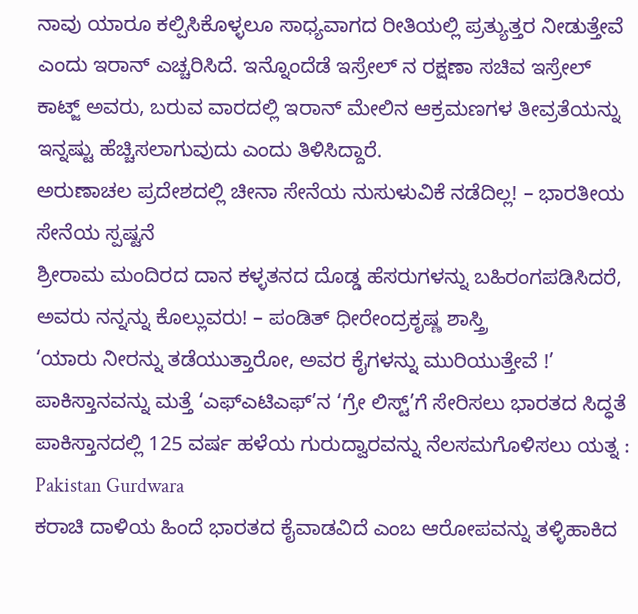ನಾವು ಯಾರೂ ಕಲ್ಪಿಸಿಕೊಳ್ಳಲೂ ಸಾಧ್ಯವಾಗದ ರೀತಿಯಲ್ಲಿ ಪ್ರತ್ಯುತ್ತರ ನೀಡುತ್ತೇವೆ ಎಂದು ಇರಾನ್ ಎಚ್ಚರಿಸಿದೆ. ಇನ್ನೊಂದೆಡೆ ಇಸ್ರೇಲ್ ನ ರಕ್ಷಣಾ ಸಚಿವ ಇಸ್ರೇಲ್ ಕಾಟ್ಜ್ ಅವರು, ಬರುವ ವಾರದಲ್ಲಿ ಇರಾನ್ ಮೇಲಿನ ಆಕ್ರಮಣಗಳ ತೀವ್ರತೆಯನ್ನು ಇನ್ನಷ್ಟು ಹೆಚ್ಚಿಸಲಾಗುವುದು ಎಂದು ತಿಳಿಸಿದ್ದಾರೆ.
ಅರುಣಾಚಲ ಪ್ರದೇಶದಲ್ಲಿ ಚೀನಾ ಸೇನೆಯ ನುಸುಳುವಿಕೆ ನಡೆದಿಲ್ಲ! – ಭಾರತೀಯ ಸೇನೆಯ ಸ್ಪಷ್ಟನೆ
ಶ್ರೀರಾಮ ಮಂದಿರದ ದಾನ ಕಳ್ಳತನದ ದೊಡ್ಡ ಹೆಸರುಗಳನ್ನು ಬಹಿರಂಗಪಡಿಸಿದರೆ, ಅವರು ನನ್ನನ್ನು ಕೊಲ್ಲುವರು! – ಪಂಡಿತ್ ಧೀರೇಂದ್ರಕೃಷ್ಣ ಶಾಸ್ತ್ರಿ
‘ಯಾರು ನೀರನ್ನು ತಡೆಯುತ್ತಾರೋ, ಅವರ ಕೈಗಳನ್ನು ಮುರಿಯುತ್ತೇವೆ !’
ಪಾಕಿಸ್ತಾನವನ್ನು ಮತ್ತೆ ‘ಎಫ್ಎಟಿಎಫ್’ನ ‘ಗ್ರೇ ಲಿಸ್ಟ್’ಗೆ ಸೇರಿಸಲು ಭಾರತದ ಸಿದ್ಧತೆ
ಪಾಕಿಸ್ತಾನದಲ್ಲಿ 125 ವರ್ಷ ಹಳೆಯ ಗುರುದ್ವಾರವನ್ನು ನೆಲಸಮಗೊಳಿಸಲು ಯತ್ನ : Pakistan Gurdwara
ಕರಾಚಿ ದಾಳಿಯ ಹಿಂದೆ ಭಾರತದ ಕೈವಾಡವಿದೆ ಎಂಬ ಆರೋಪವನ್ನು ತಳ್ಳಿಹಾಕಿದ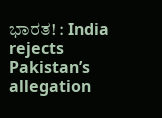ಭಾರತ! : India rejects Pakistan’s allegation